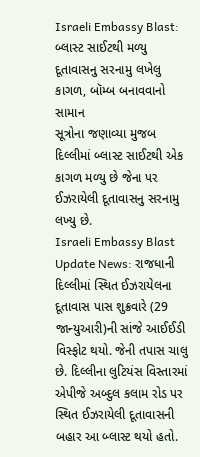Israeli Embassy Blast: બ્લાસ્ટ સાઈટથી મળ્યુ દૂતાવાસનુ સરનામુ લખેલુ કાગળ, બૉમ્બ બનાવવાનો સામાન
સૂત્રોના જણાવ્યા મુજબ દિલ્લીમાં બ્લાસ્ટ સાઈટથી એક કાગળ મળ્યુ છે જેના પર ઈઝરાયેલી દૂતાવાસનુ સરનામુ લખ્યુ છે.
Israeli Embassy Blast Update News: રાજધાની દિલ્લીમાં સ્થિત ઈઝરાયેલના દૂતાવાસ પાસ શુક્રવારે (29 જાન્યુઆરી)ની સાંજે આઈઈડી વિસ્ફોટ થયો. જેની તપાસ ચાલુ છે. દિલ્લીના લુટિયંસ વિસ્તારમાં એપીજે અબ્દુલ કલામ રોડ પર સ્થિત ઈઝરાયેલી દૂતાવાસની બહાર આ બ્લાસ્ટ થયો હતો.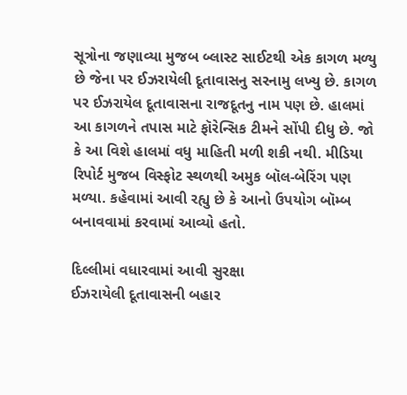સૂત્રોના જણાવ્યા મુજબ બ્લાસ્ટ સાઈટથી એક કાગળ મળ્યુ છે જેના પર ઈઝરાયેલી દૂતાવાસનુ સરનામુ લખ્યુ છે. કાગળ પર ઈઝરાયેલ દૂતાવાસના રાજદૂતનુ નામ પણ છે. હાલમાં આ કાગળને તપાસ માટે ફૉરેન્સિક ટીમને સોંપી દીધુ છે. જો કે આ વિશે હાલમાં વધુ માહિતી મળી શકી નથી. મીડિયા રિપોર્ટ મુજબ વિસ્ફોટ સ્થળથી અમુક બૉલ-બેરિંગ પણ મળ્યા. કહેવામાં આવી રહ્યુ છે કે આનો ઉપયોગ બૉમ્બ બનાવવામાં કરવામાં આવ્યો હતો.

દિલ્લીમાં વધારવામાં આવી સુરક્ષા
ઈઝરાયેલી દૂતાવાસની બહાર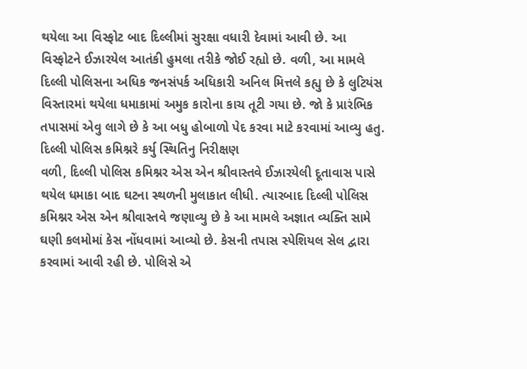થયેલા આ વિસ્ફોટ બાદ દિલ્લીમાં સુરક્ષા વધારી દેવામાં આવી છે. આ વિસ્ફોટને ઈઝારયેલ આતંકી હુમલા તરીકે જોઈ રહ્યો છે. વળી, આ મામલે દિલ્લી પોલિસના અધિક જનસંપર્ક અધિકારી અનિલ મિત્તલે કહ્યુ છે કે લુટિયંસ વિસ્તારમાં થયેલા ધમાકામાં અમુક કારોના કાચ તૂટી ગયા છે. જો કે પ્રારંભિક તપાસમાં એવુ લાગે છે કે આ બધુ હોબાળો પેદ કરવા માટે કરવામાં આવ્યુ હતુ.
દિલ્લી પોલિસ કમિશ્નરે કર્યુ સ્થિતિનુ નિરીક્ષણ
વળી, દિલ્લી પોલિસ કમિશ્નર એસ એન શ્રીવાસ્તવે ઈઝારયેલી દૂતાવાસ પાસે થયેલ ધમાકા બાદ ઘટના સ્થળની મુલાકાત લીધી. ત્યારબાદ દિલ્લી પોલિસ કમિશ્નર એસ એન શ્રીવાસ્તવે જણાવ્યુ છે કે આ મામલે અજ્ઞાત વ્યક્તિ સામે ઘણી કલમોમાં કેસ નોંધવામાં આવ્યો છે. કેસની તપાસ સ્પેશિયલ સેલ દ્વારા કરવામાં આવી રહી છે. પોલિસે એ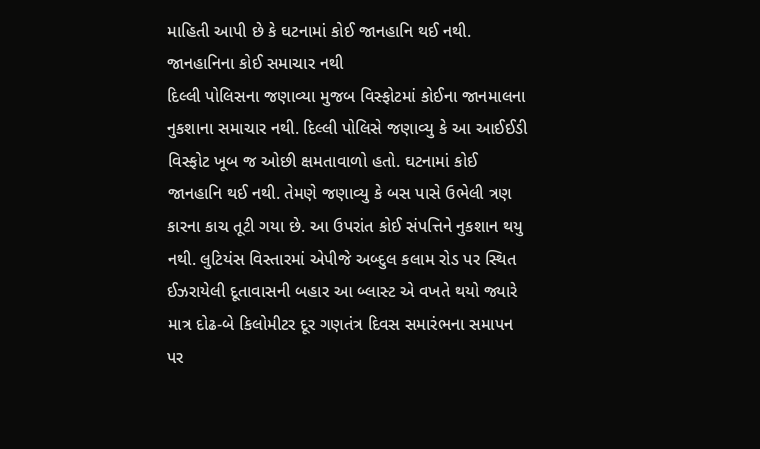માહિતી આપી છે કે ઘટનામાં કોઈ જાનહાનિ થઈ નથી.
જાનહાનિના કોઈ સમાચાર નથી
દિલ્લી પોલિસના જણાવ્યા મુજબ વિસ્ફોટમાં કોઈના જાનમાલના નુકશાના સમાચાર નથી. દિલ્લી પોલિસે જણાવ્યુ કે આ આઈઈડી વિસ્ફોટ ખૂબ જ ઓછી ક્ષમતાવાળો હતો. ઘટનામાં કોઈ જાનહાનિ થઈ નથી. તેમણે જણાવ્યુ કે બસ પાસે ઉભેલી ત્રણ કારના કાચ તૂટી ગયા છે. આ ઉપરાંત કોઈ સંપત્તિને નુકશાન થયુ નથી. લુટિયંસ વિસ્તારમાં એપીજે અબ્દુલ કલામ રોડ પર સ્થિત ઈઝરાયેલી દૂતાવાસની બહાર આ બ્લાસ્ટ એ વખતે થયો જ્યારે માત્ર દોઢ-બે કિલોમીટર દૂર ગણતંત્ર દિવસ સમારંભના સમાપન પર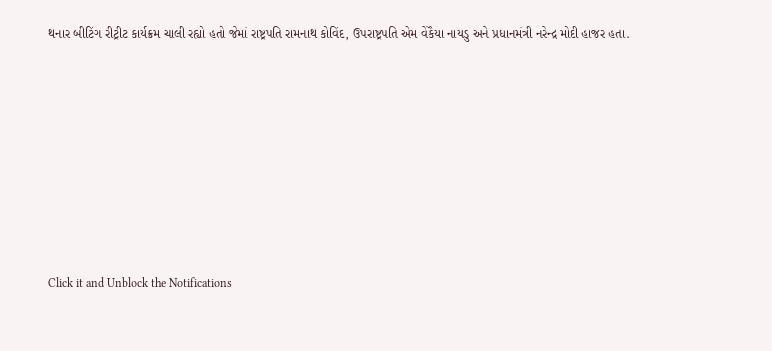થનાર બીટિંગ રીટ્રીટ કાર્યક્રમ ચાલી રહ્યો હતો જેમાં રાષ્ટ્રપતિ રામનાથ કોવિંદ, ઉપરાષ્ટ્રપતિ એમ વેંકૈયા નાયડુ અને પ્રધાનમંત્રી નરેન્દ્ર મોદી હાજર હતા.












Click it and Unblock the Notifications